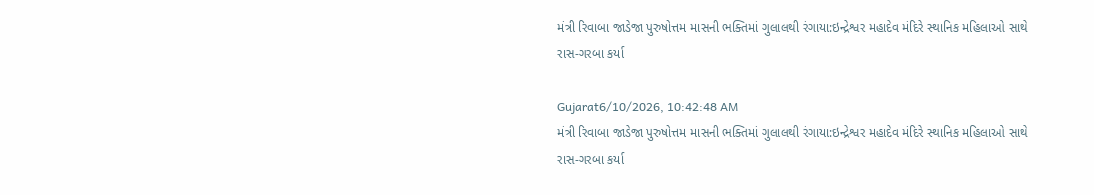મંત્રી રિવાબા જાડેજા પુરુષોત્તમ માસની ભક્તિમાં ગુલાલથી રંગાયા:ઇન્દ્રેશ્વર મહાદેવ મંદિરે સ્થાનિક મહિલાઓ સાથે રાસ-ગરબા કર્યા

Gujarat6/10/2026, 10:42:48 AM
મંત્રી રિવાબા જાડેજા પુરુષોત્તમ માસની ભક્તિમાં ગુલાલથી રંગાયા:ઇન્દ્રેશ્વર મહાદેવ મંદિરે સ્થાનિક મહિલાઓ સાથે રાસ-ગરબા કર્યા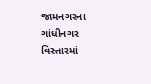જામનગરના ગાંધીનગર વિસ્તારમાં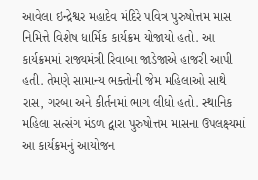આવેલા ઇન્દ્રેશ્વર મહાદેવ મંદિરે પવિત્ર પુરુષોત્તમ માસ નિમિત્તે વિશેષ ધાર્મિક કાર્યક્રમ યોજાયો હતો. આ કાર્યક્રમમાં રાજ્યમંત્રી રિવાબા જાડેજાએ હાજરી આપી હતી. તેમણે સામાન્ય ભક્તોની જેમ મહિલાઓ સાથે રાસ, ગરબા અને કીર્તનમાં ભાગ લીધો હતો. સ્થાનિક મહિલા સત્સંગ મંડળ દ્વારા પુરુષોત્તમ માસના ઉપલક્ષ્યમાં આ કાર્યક્રમનું આયોજન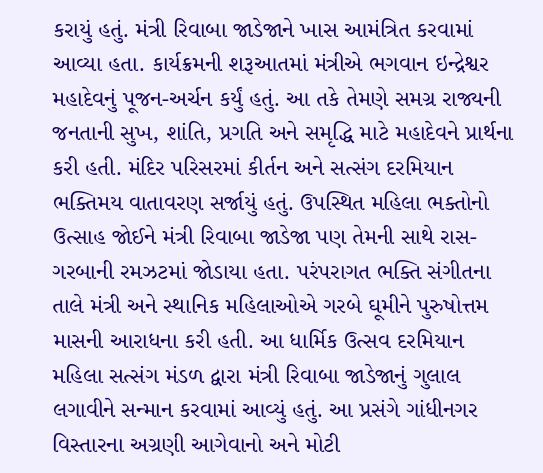કરાયું હતું. મંત્રી રિવાબા જાડેજાને ખાસ આમંત્રિત કરવામાં આવ્યા હતા. કાર્યક્રમની શરૂઆતમાં મંત્રીએ ભગવાન ઇન્દ્રેશ્વર મહાદેવનું પૂજન-અર્ચન કર્યું હતું. આ તકે તેમણે સમગ્ર રાજ્યની જનતાની સુખ, શાંતિ, પ્રગતિ અને સમૃદ્ધિ માટે મહાદેવને પ્રાર્થના કરી હતી. મંદિર પરિસરમાં કીર્તન અને સત્સંગ દરમિયાન ભક્તિમય વાતાવરણ સર્જાયું હતું. ઉપસ્થિત મહિલા ભક્તોનો ઉત્સાહ જોઈને મંત્રી રિવાબા જાડેજા પણ તેમની સાથે રાસ-ગરબાની રમઝટમાં જોડાયા હતા. પરંપરાગત ભક્તિ સંગીતના તાલે મંત્રી અને સ્થાનિક મહિલાઓએ ગરબે ઘૂમીને પુરુષોત્તમ માસની આરાધના કરી હતી. આ ધાર્મિક ઉત્સવ દરમિયાન મહિલા સત્સંગ મંડળ દ્વારા મંત્રી રિવાબા જાડેજાનું ગુલાલ લગાવીને સન્માન કરવામાં આવ્યું હતું. આ પ્રસંગે ગાંધીનગર વિસ્તારના અગ્રણી આગેવાનો અને મોટી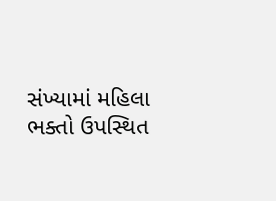સંખ્યામાં મહિલા ભક્તો ઉપસ્થિત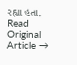રહ્યા હતા.
Read Original Article →